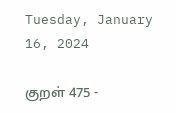Tuesday, January 16, 2024

குறள் 475 -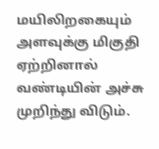மயிலிறகையும் அளவுக்கு மிகுதி ஏற்றினால் வண்டியின் அச்சு முறிந்து விடும்.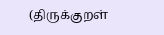(திருக்குறள்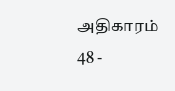அதிகாரம் 48 -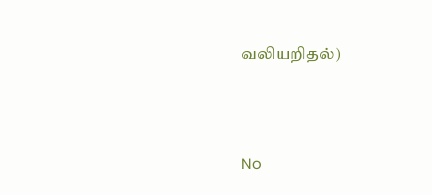வலியறிதல்)




No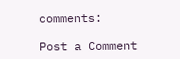comments:

Post a Comment